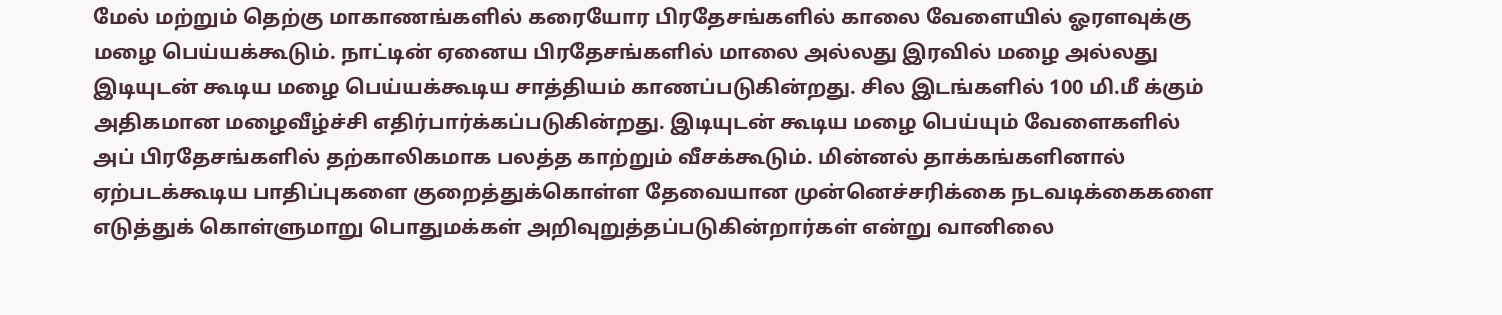மேல் மற்றும் தெற்கு மாகாணங்களில் கரையோர பிரதேசங்களில் காலை வேளையில் ஓரளவுக்கு மழை பெய்யக்கூடும். நாட்டின் ஏனைய பிரதேசங்களில் மாலை அல்லது இரவில் மழை அல்லது இடியுடன் கூடிய மழை பெய்யக்கூடிய சாத்தியம் காணப்படுகின்றது. சில இடங்களில் 100 மி.மீ க்கும் அதிகமான மழைவீழ்ச்சி எதிர்பார்க்கப்படுகின்றது. இடியுடன் கூடிய மழை பெய்யும் வேளைகளில் அப் பிரதேசங்களில் தற்காலிகமாக பலத்த காற்றும் வீசக்கூடும். மின்னல் தாக்கங்களினால் ஏற்படக்கூடிய பாதிப்புகளை குறைத்துக்கொள்ள தேவையான முன்னெச்சரிக்கை நடவடிக்கைகளை எடுத்துக் கொள்ளுமாறு பொதுமக்கள் அறிவுறுத்தப்படுகின்றார்கள் என்று வானிலை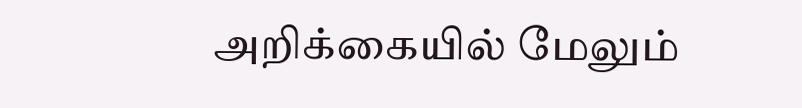அறிக்கையில் மேலும்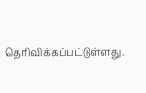தெரிவிக்கப்பட்டுள்ளது.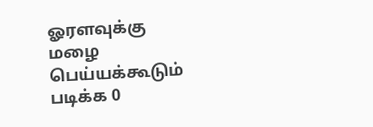ஓரளவுக்கு மழை பெய்யக்கூடும்
படிக்க 0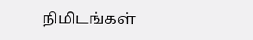நிமிடங்கள்